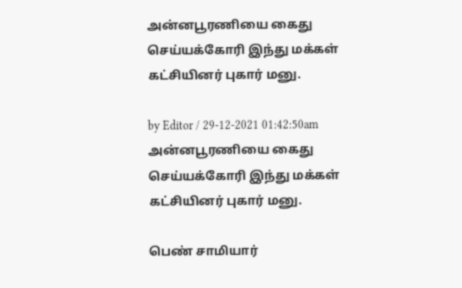அன்னபூரணியை கைது செய்யக்கோரி இந்து மக்கள் கட்சியினர் புகார் மனு.

by Editor / 29-12-2021 01:42:50am
அன்னபூரணியை கைது செய்யக்கோரி இந்து மக்கள் கட்சியினர் புகார் மனு.

பெண் சாமியார்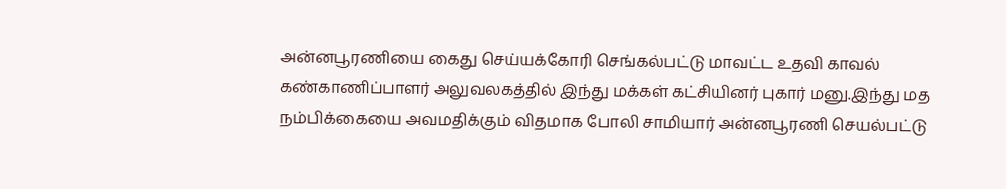அன்னபூரணியை கைது செய்யக்கோரி செங்கல்பட்டு மாவட்ட உதவி காவல் கண்காணிப்பாளர் அலுவலகத்தில் இந்து மக்கள் கட்சியினர் புகார் மனு.இந்து மத நம்பிக்கையை அவமதிக்கும் விதமாக போலி சாமியார் அன்னபூரணி செயல்பட்டு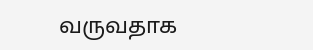வருவதாக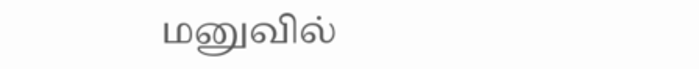மனுவில்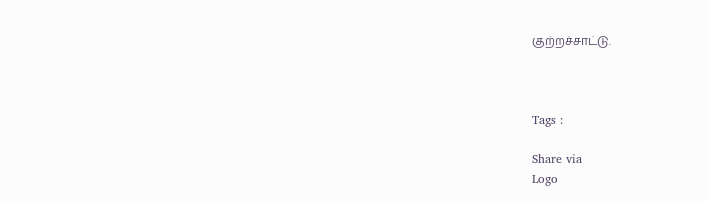குற்றச்சாட்டு.



Tags :

Share via
Logo